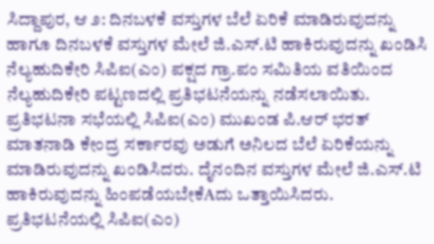ಸಿದ್ದಾಪುರ, ಆ ೨: ದಿನಬಳಕೆ ವಸ್ತುಗಳ ಬೆಲೆ ಏರಿಕೆ ಮಾಡಿರುವುದನ್ನು ಹಾಗೂ ದಿನಬಳಕೆ ವಸ್ತುಗಳ ಮೇಲೆ ಜಿ.ಎಸ್.ಟಿ ಹಾಕಿರುವುದನ್ನು ಖಂಡಿಸಿ ನೆಲ್ಯಹುದಿಕೇರಿ ಸಿಪಿಐ(ಎಂ) ಪಕ್ಷದ ಗ್ರಾ.ಪಂ ಸಮಿತಿಯ ವತಿಯಿಂದ ನೆಲ್ಯಹುದಿಕೇರಿ ಪಟ್ಟಣದಲ್ಲಿ ಪ್ರತಿಭಟನೆಯನ್ನು ನಡೆಸಲಾಯಿತು.
ಪ್ರತಿಭಟನಾ ಸಭೆಯಲ್ಲಿ ಸಿಪಿಐ(ಎಂ) ಮುಖಂಡ ಪಿ.ಆರ್ ಭರತ್ ಮಾತನಾಡಿ ಕೇಂದ್ರ ಸರ್ಕಾರವು ಅಡುಗೆ ಅನಿಲದ ಬೆಲೆ ಏರಿಕೆಯನ್ನು ಮಾಡಿರುವುದನ್ನು ಖಂಡಿಸಿದರು. ದೈನಂದಿನ ವಸ್ತುಗಳ ಮೇಲೆ ಜಿ.ಎಸ್.ಟಿ ಹಾಕಿರುವುದನ್ನು ಹಿಂಪಡೆಯಬೇಕೆAದು ಒತ್ತಾಯಿಸಿದರು. ಪ್ರತಿಭಟನೆಯಲ್ಲಿ ಸಿಪಿಐ(ಎಂ)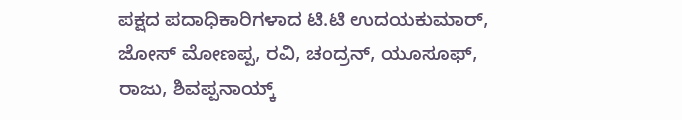ಪಕ್ಷದ ಪದಾಧಿಕಾರಿಗಳಾದ ಟಿ.ಟಿ ಉದಯಕುಮಾರ್, ಜೋಸ್ ಮೋಣಪ್ಪ, ರವಿ, ಚಂದ್ರನ್, ಯೂಸೂಫ್, ರಾಜು, ಶಿವಪ್ಪನಾಯ್ಕ್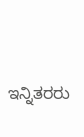ಇನ್ನಿತರರು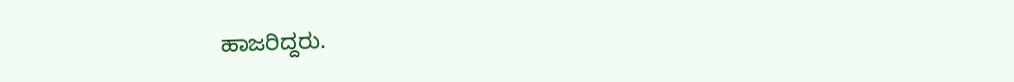ಹಾಜರಿದ್ದರು.